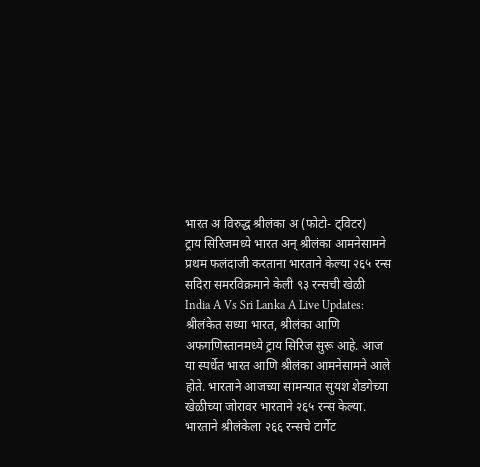भारत अ विरुद्ध श्रीलंका अ (फोटो- ट्विटर)
ट्राय सिरिजमध्ये भारत अन् श्रीलंका आमनेसामने
प्रथम फलंदाजी करताना भारताने केल्या २६५ रन्स
सदिरा समरविक्रमाने केली ९३ रन्सची खेळी
India A Vs Sri Lanka A Live Updates: श्रीलंकेत सध्या भारत, श्रीलंका आणि अफगणिस्तानमध्ये ट्राय सिरिज सुरू आहे. आज या स्पर्धेत भारत आणि श्रीलंका आमनेसामने आले होते. भारताने आजच्या सामन्यात सुयश शेडगेच्या खेळीच्या जोरावर भारताने २६५ रन्स केल्या. भारताने श्रीलंकेला २६६ रन्सचे टार्गेट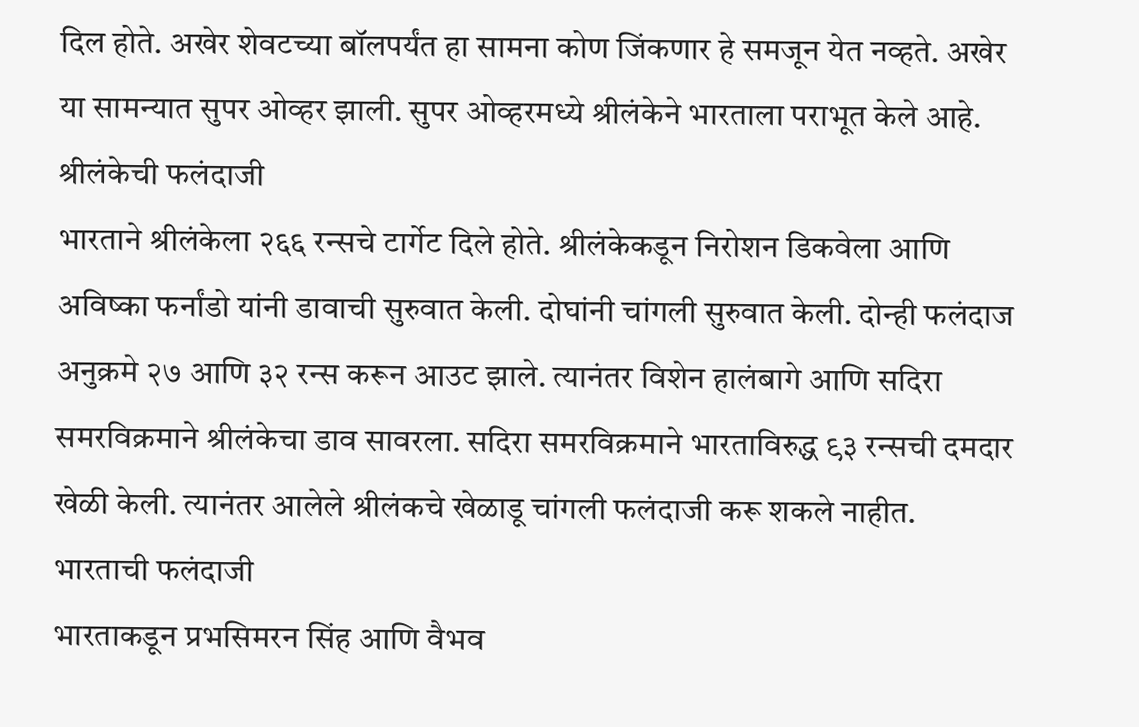दिल होते. अखेर शेवटच्या बॉलपर्यंत हा सामना कोण जिंकणार हे समजून येत नव्हते. अखेर या सामन्यात सुपर ओव्हर झाली. सुपर ओव्हरमध्ये श्रीलंकेने भारताला पराभूत केले आहे.
श्रीलंकेची फलंदाजी
भारताने श्रीलंकेला २६६ रन्सचे टार्गेट दिले होते. श्रीलंकेकडून निरोशन डिकवेला आणि अविष्का फर्नांडो यांनी डावाची सुरुवात केली. दोघांनी चांगली सुरुवात केली. दोन्ही फलंदाज अनुक्रमे २७ आणि ३२ रन्स करून आउट झाले. त्यानंतर विशेन हालंबागे आणि सदिरा समरविक्रमाने श्रीलंकेचा डाव सावरला. सदिरा समरविक्रमाने भारताविरुद्ध ९३ रन्सची दमदार खेळी केली. त्यानंतर आलेले श्रीलंकचे खेळाडू चांगली फलंदाजी करू शकले नाहीत.
भारताची फलंदाजी
भारताकडून प्रभसिमरन सिंह आणि वैभव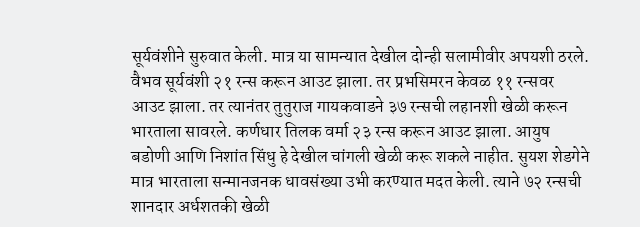सूर्यवंशीने सुरुवात केली. मात्र या सामन्यात देखील दोन्ही सलामीवीर अपयशी ठरले. वैभव सूर्यवंशी २१ रन्स करून आउट झाला. तर प्रभसिमरन केवळ ११ रन्सवर आउट झाला. तर त्यानंतर तुतुराज गायकवाडने ३७ रन्सची लहानशी खेळी करून भारताला सावरले. कर्णधार तिलक वर्मा २३ रन्स करून आउट झाला. आयुष बडोणी आणि निशांत सिंधु हे देखील चांगली खेळी करू शकले नाहीत. सुयश शेडगेने मात्र भारताला सन्मानजनक धावसंख्या उभी करण्यात मदत केली. त्याने ७२ रन्सची शानदार अर्धशतकी खेळी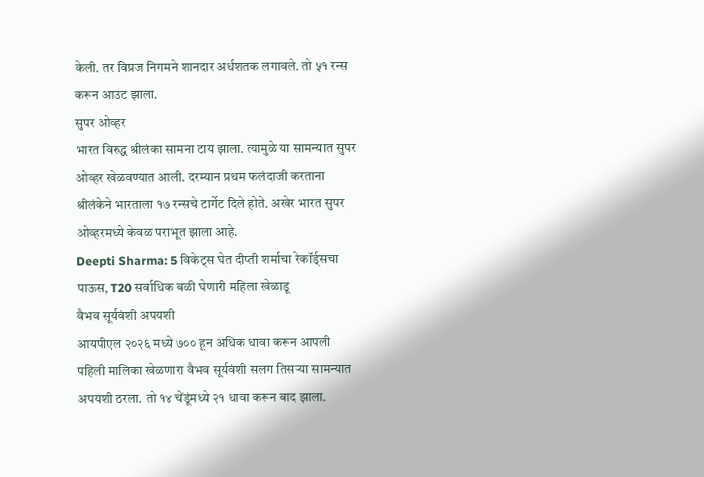केली. तर विप्रज निगमने शानदार अर्धशतक लगावले. तो ५१ रन्स करून आउट झाला.
सुपर ओव्हर
भारत विरुद्ध श्रीलंका सामना टाय झाला. त्यामुळे या सामन्यात सुपर ओव्हर खेळवण्यात आली. दरम्यान प्रथम फलंदाजी करताना श्रीलंकेने भारताला १७ रन्सचे टार्गेट दिले होते. अखेर भारत सुपर ओव्हरमध्ये केवळ पराभूत झाला आहे.
Deepti Sharma: 5 विकेट्स घेत दीप्ती शर्माचा रेकॉर्ड्सचा पाऊस, T20 सर्वाधिक बळी घेणारी महिला खेळाडू
वैभव सूर्यवंशी अपयशी
आयपीएल २०२६ मध्ये ७०० हून अधिक धावा करून आपली पहिली मालिका खेळणारा वैभव सूर्यवंशी सलग तिसऱ्या सामन्यात अपयशी ठरला. तो १४ चेंडूंमध्ये २१ धावा करून बाद झाला.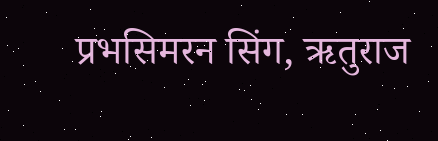प्रभसिमरन सिंग, ऋतुराज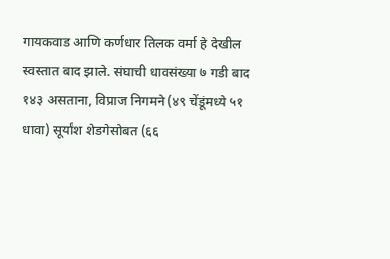गायकवाड आणि कर्णधार तिलक वर्मा हे देखील स्वस्तात बाद झाले. संघाची धावसंख्या ७ गडी बाद १४३ असताना, विप्राज निगमने (४९ चेंडूंमध्ये ५१ धावा) सूर्यांश शेडगेसोबत (६६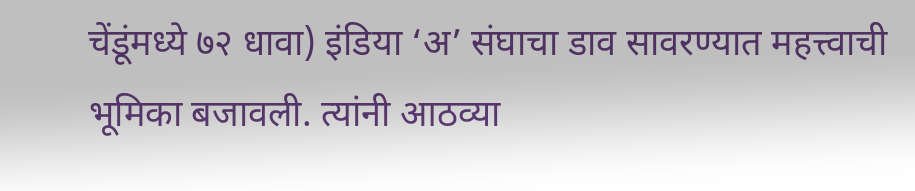चेंडूंमध्ये ७२ धावा) इंडिया ‘अ’ संघाचा डाव सावरण्यात महत्त्वाची भूमिका बजावली. त्यांनी आठव्या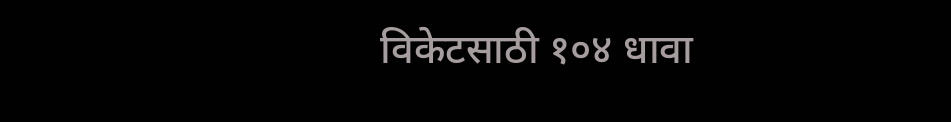विकेटसाठी १०४ धावा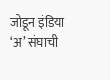जोडून इंडिया ‘अ’ संघाची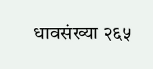धावसंख्या २६५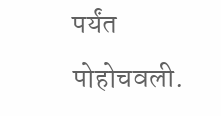पर्यंत पोहोचवली.